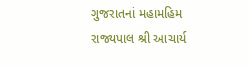ગુજરાતનાં મહામહિમ રાજ્યપાલ શ્રી આચાર્ય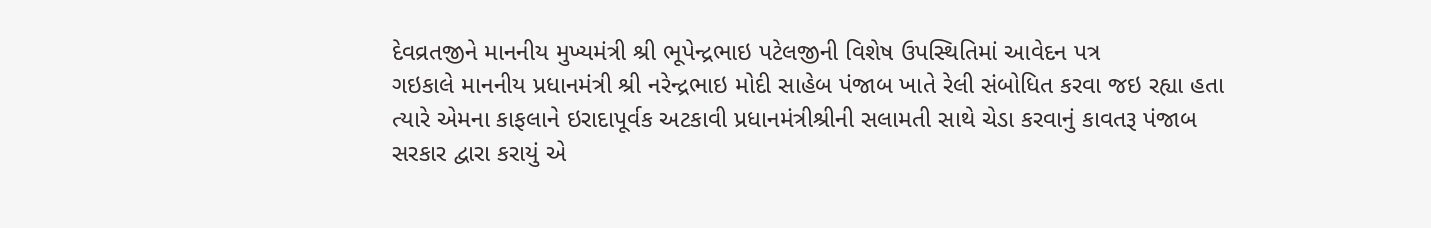દેવવ્રતજીને માનનીય મુખ્યમંત્રી શ્રી ભૂપેન્દ્રભાઇ પટેલજીની વિશેષ ઉપસ્થિતિમાં આવેદન પત્ર
ગઇકાલે માનનીય પ્રધાનમંત્રી શ્રી નરેન્દ્રભાઇ મોદી સાહેબ પંજાબ ખાતે રેલી સંબોધિત કરવા જઇ રહ્યા હતા ત્યારે એમના કાફલાને ઇરાદાપૂર્વક અટકાવી પ્રધાનમંત્રીશ્રીની સલામતી સાથે ચેડા કરવાનું કાવતરૂ પંજાબ સરકાર દ્વારા કરાયું એ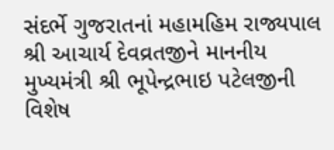સંદર્ભે ગુજરાતનાં મહામહિમ રાજ્યપાલ શ્રી આચાર્ય દેવવ્રતજીને માનનીય મુખ્યમંત્રી શ્રી ભૂપેન્દ્રભાઇ પટેલજીની વિશેષ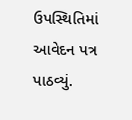ઉપસ્થિતિમાં આવેદન પત્ર પાઠવ્યું.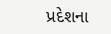પ્રદેશના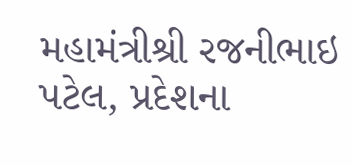મહામંત્રીશ્રી રજનીભાઇ પટેલ, પ્રદેશના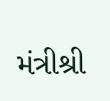મંત્રીશ્રી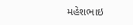મહેશભાઇ